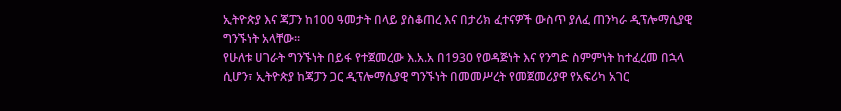ኢትዮጵያ እና ጃፓን ከ100 ዓመታት በላይ ያስቆጠረ እና በታሪክ ፈተናዎች ውስጥ ያለፈ ጠንካራ ዲፕሎማሲያዊ ግንኙነት አላቸው።
የሁለቱ ሀገራት ግንኙነት በይፋ የተጀመረው እ.አ.አ በ1930 የወዳጅነት እና የንግድ ስምምነት ከተፈረመ በኋላ ሲሆን፣ ኢትዮጵያ ከጃፓን ጋር ዲፕሎማሲያዊ ግንኙነት በመመሥረት የመጀመሪያዋ የአፍሪካ አገር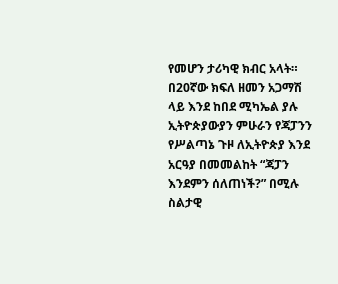የመሆን ታሪካዊ ክብር አላት።
በ20ኛው ክፍለ ዘመን አጋማሽ ላይ እንደ ከበደ ሚካኤል ያሉ ኢትዮጵያውያን ምሁራን የጃፓንን የሥልጣኔ ጉዞ ለኢትዮጵያ እንደ አርዓያ በመመልከት “ጃፓን እንደምን ሰለጠነች?” በሚሉ ስልታዊ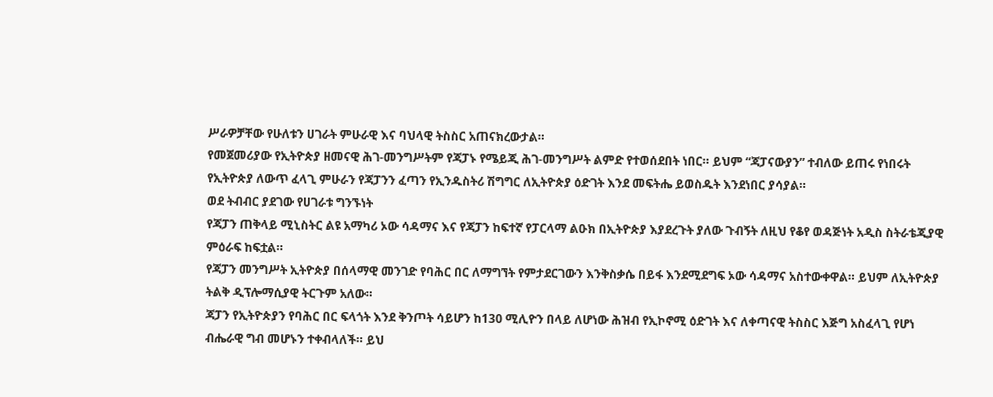ሥራዎቻቸው የሁለቱን ሀገራት ምሁራዊ እና ባህላዊ ትስስር አጠናክረውታል።
የመጀመሪያው የኢትዮጵያ ዘመናዊ ሕገ-መንግሥትም የጃፓኑ የሜይጂ ሕገ-መንግሥት ልምድ የተወሰደበት ነበር። ይህም “ጃፓናውያን” ተብለው ይጠሩ የነበሩት የኢትዮጵያ ለውጥ ፈላጊ ምሁራን የጃፓንን ፈጣን የኢንዱስትሪ ሽግግር ለኢትዮጵያ ዕድገት እንደ መፍትሔ ይወስዱት እንደነበር ያሳያል።
ወደ ትብብር ያደገው የሀገራቱ ግንኙነት
የጃፓን ጠቅላይ ሚኒስትር ልዩ አማካሪ ኦው ሳዳማና እና የጃፓን ከፍተኛ የፓርላማ ልዑክ በኢትዮጵያ እያደረጉት ያለው ጉብኝት ለዚህ የቆየ ወዳጅነት አዲስ ስትራቴጂያዊ ምዕራፍ ከፍቷል።
የጃፓን መንግሥት ኢትዮጵያ በሰላማዊ መንገድ የባሕር በር ለማግኘት የምታደርገውን እንቅስቃሴ በይፋ እንደሚደግፍ ኦው ሳዳማና አስተውቀዋል። ይህም ለኢትዮጵያ ትልቅ ዲፕሎማሲያዊ ትርጉም አለው።
ጃፓን የኢትዮጵያን የባሕር በር ፍላጎት እንደ ቅንጦት ሳይሆን ከ130 ሚሊዮን በላይ ለሆነው ሕዝብ የኢኮኖሚ ዕድገት እና ለቀጣናዊ ትስስር እጅግ አስፈላጊ የሆነ ብሔራዊ ግብ መሆኑን ተቀብላለች። ይህ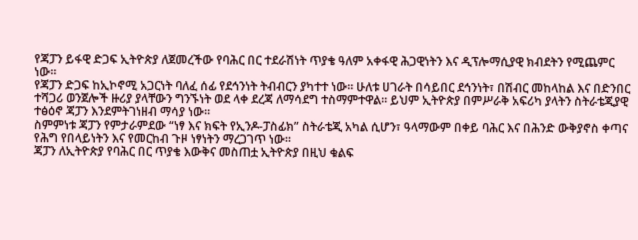የጃፓን ይፋዊ ድጋፍ ኢትዮጵያ ለጀመረችው የባሕር በር ተደራሽነት ጥያቄ ዓለም አቀፋዊ ሕጋዊነትን እና ዲፕሎማሲያዊ ክብደትን የሚጨምር ነው።
የጃፓን ድጋፍ ከኢኮኖሚ አጋርነት ባለፈ ሰፊ የደኅንነት ትብብርን ያካተተ ነው። ሁለቱ ሀገራት በሳይበር ደኅንነት፣ በሽብር መከላከል እና በድንበር ተሻጋሪ ወንጀሎች ዙሪያ ያላቸውን ግንኙነት ወደ ላቀ ደረጃ ለማሳደግ ተስማምተዋል። ይህም ኢትዮጵያ በምሥራቅ አፍሪካ ያላትን ስትራቴጂያዊ ተፅዕኖ ጃፓን እንደምትገነዘብ ማሳያ ነው።
ስምምነቱ ጃፓን የምታራምደው “ነፃ እና ክፍት የኢንዶ-ፓስፊክ” ስትራቴጂ አካል ሲሆን፣ ዓላማውም በቀይ ባሕር እና በሕንድ ውቅያኖስ ቀጣና የሕግ የበላይነትን እና የመርከብ ጉዞ ነፃነትን ማረጋገጥ ነው።
ጃፓን ለኢትዮጵያ የባሕር በር ጥያቄ እውቅና መስጠቷ ኢትዮጵያ በዚህ ቁልፍ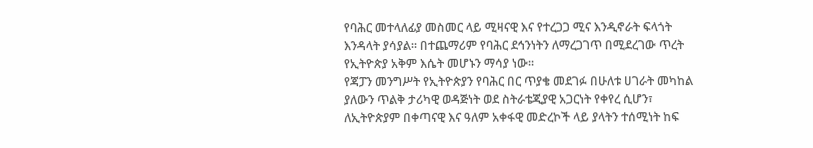የባሕር መተላለፊያ መስመር ላይ ሚዛናዊ እና የተረጋጋ ሚና እንዲኖራት ፍላጎት እንዳላት ያሳያል። በተጨማሪም የባሕር ደኅንነትን ለማረጋገጥ በሚደረገው ጥረት የኢትዮጵያ አቅም እሴት መሆኑን ማሳያ ነው።
የጃፓን መንግሥት የኢትዮጵያን የባሕር በር ጥያቄ መደገፉ በሁለቱ ሀገራት መካከል ያለውን ጥልቅ ታሪካዊ ወዳጅነት ወደ ስትራቴጂያዊ አጋርነት የቀየረ ሲሆን፣ ለኢትዮጵያም በቀጣናዊ እና ዓለም አቀፋዊ መድረኮች ላይ ያላትን ተሰሚነት ከፍ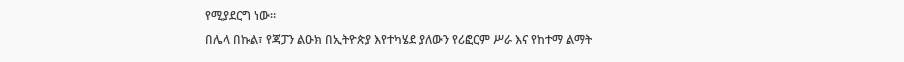የሚያደርግ ነው።
በሌላ በኩል፣ የጃፓን ልዑክ በኢትዮጵያ እየተካሄደ ያለውን የሪፎርም ሥራ እና የከተማ ልማት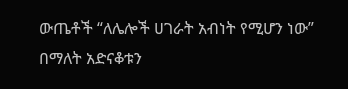ውጤቶች “ለሌሎች ሀገራት አብነት የሚሆን ነው” በማለት አድናቆቱን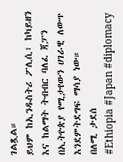ገልጿል።
ይህም ከኢንዱስትሪ ፖሊሲ፣ ከካይዘን እና ከልማት ትብብር ባለፈ ጃፓን በኢትዮጵያ የሚታየውን ሀገራዊ ለውጥ እንደምትደግፍ ማሳያ ነው።
በለሚ ታደሰ
#Ethiopia #Japan #diplomacy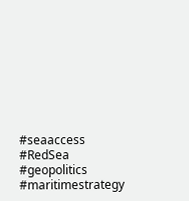#seaaccess #RedSea #geopolitics #maritimestrategy